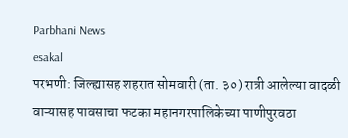Parbhani News
esakal
परभणी: जिल्ह्यासह शहरात सोमवारी (ता. ३०) रात्री आलेल्या वादळी वाऱ्यासह पावसाचा फटका महानगरपालिकेच्या पाणीपुरवठा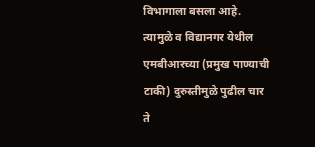विभागाला बसला आहे. त्यामुळे व विद्यानगर येथील एमबीआरच्या (प्रमुख पाण्याची टाकी) दुरुस्तीमुळे पुढील चार ते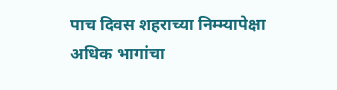पाच दिवस शहराच्या निम्म्यापेक्षा अधिक भागांचा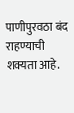पाणीपुरवठा बंद राहण्याची शक्यता आहे.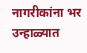नागरीकांना भर उन्हाळ्यात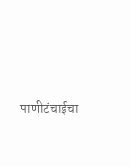पाणीटंचाईचा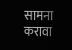सामना करावा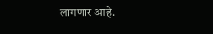लागणार आहे.